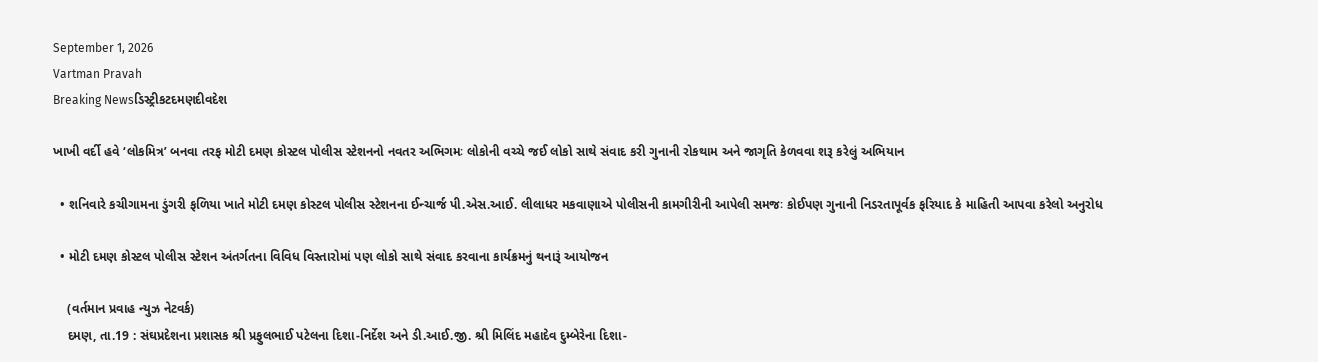September 1, 2026
Vartman Pravah
Breaking Newsડિસ્ટ્રીકટદમણદીવદેશ

ખાખી વર્દી હવે ‘લોકમિત્ર’ બનવા તરફ મોટી દમણ કોસ્‍ટલ પોલીસ સ્‍ટેશનનો નવતર અભિગમઃ લોકોની વચ્‍ચે જઈ લોકો સાથે સંવાદ કરી ગુનાની રોકથામ અને જાગૃતિ કેળવવા શરૂ કરેલું અભિયાન

  • શનિવારે કચીગામના ડુંગરી ફળિયા ખાતે મોટી દમણ કોસ્‍ટલ પોલીસ સ્‍ટેશનના ઈન્‍ચાર્જ પી.એસ.આઈ. લીલાધર મકવાણાએ પોલીસની કામગીરીની આપેલી સમજઃ કોઈપણ ગુનાની નિડરતાપૂર્વક ફરિયાદ કે માહિતી આપવા કરેલો અનુરોધ

  • મોટી દમણ કોસ્‍ટલ પોલીસ સ્‍ટેશન અંતર્ગતના વિવિધ વિસ્‍તારોમાં પણ લોકો સાથે સંવાદ કરવાના કાર્યક્રમનું થનારૂં આયોજન

    (વર્તમાન પ્રવાહ ન્‍યુઝ નેટવર્ક)
    દમણ, તા.19 : સંઘપ્રદેશના પ્રશાસક શ્રી પ્રફુલભાઈ પટેલના દિશા-નિર્દેશ અને ડી.આઈ.જી. શ્રી મિલિંદ મહાદેવ દુમ્‍બેરેના દિશા-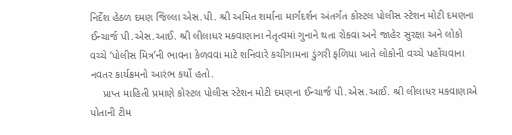નિર્દેશ હેઠળ દમણ જિલ્લા એસ.પી. શ્રી અમિત શર્માના માર્ગદર્શન અંતર્ગત કોસ્‍ટલ પોલીસ સ્‍ટેશન મોટી દમણના ઈન્‍ચાર્જ પી.એસ.આઈ. શ્રી લીલાધર મકવાણાના નેતૃત્‍વમાં ગુનાને થતા રોકવા અને જાહેર સુરક્ષા અને લોકો વચ્‍ચે ‘પોલીસ મિત્ર’ની ભાવના કેળવવા માટે શનિવારે કચીગામના ડુંગરી ફળિયા ખાતે લોકોની વચ્‍ચે પહોંચવાના નવતર કાર્યક્રમનો આરંભ કર્યો હતો.
    પ્રાપ્ત માહિતી પ્રમાણે કોસ્‍ટલ પોલીસ સ્‍ટેશન મોટી દમણના ઈન્‍ચાર્જ પી.એસ.આઈ. શ્રી લીલાધર મકવાણાએ પોતાની ટીમ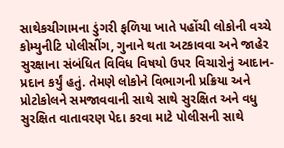સાથેકચીગામના ડુંગરી ફળિયા ખાતે પહોંચી લોકોની વચ્‍ચે કોમ્‍યુનીટિ પોલીસીંગ, ગુનાને થતા અટકાવવા અને જાહેર સુરક્ષાના સંબંધિત વિવિધ વિષયો ઉપર વિચારોનું આદાન-પ્રદાન કર્યું હતું. તેમણે લોકોને વિભાગની પ્રક્રિયા અને પ્રોટોકોલને સમજાવવાની સાથે સાથે સુરક્ષિત અને વધુ સુરક્ષિત વાતાવરણ પેદા કરવા માટે પોલીસની સાથે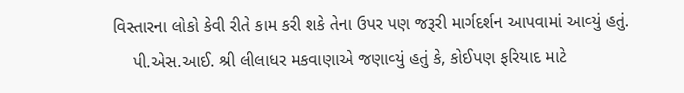વિસ્‍તારના લોકો કેવી રીતે કામ કરી શકે તેના ઉપર પણ જરૂરી માર્ગદર્શન આપવામાં આવ્‍યું હતું.
    પી.એસ.આઈ. શ્રી લીલાધર મકવાણાએ જણાવ્‍યું હતું કે, કોઈપણ ફરિયાદ માટે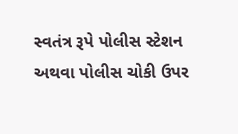સ્‍વતંત્ર રૂપે પોલીસ સ્‍ટેશન અથવા પોલીસ ચોકી ઉપર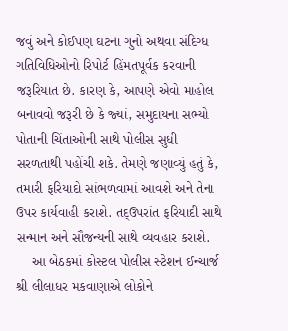જવું અને કોઈપણ ઘટના ગુનો અથવા સંદિગ્‍ધ ગતિવિધિઓનો રિપોર્ટ હિંમતપૂર્વક કરવાની જરૂરિયાત છે. કારણ કે, આપણે એવો માહોલ બનાવવો જરૂરી છે કે જ્‍યાં, સમુદાયના સભ્‍યો પોતાની ચિંતાઓની સાથે પોલીસ સુધી સરળતાથી પહોંચી શકે. તેમણે જણાવ્‍યું હતું કે, તમારી ફરિયાદો સાંભળવામાં આવશે અને તેના ઉપર કાર્યવાહી કરાશે. તદ્‌ઉપરાંત ફરિયાદી સાથે સન્‍માન અને સૌજન્‍યની સાથે વ્‍યવહાર કરાશે.
    આ બેઠકમાં કોસ્‍ટલ પોલીસ સ્‍ટેશન ઈન્‍ચાર્જ શ્રી લીલાધર મકવાણાએ લોકોને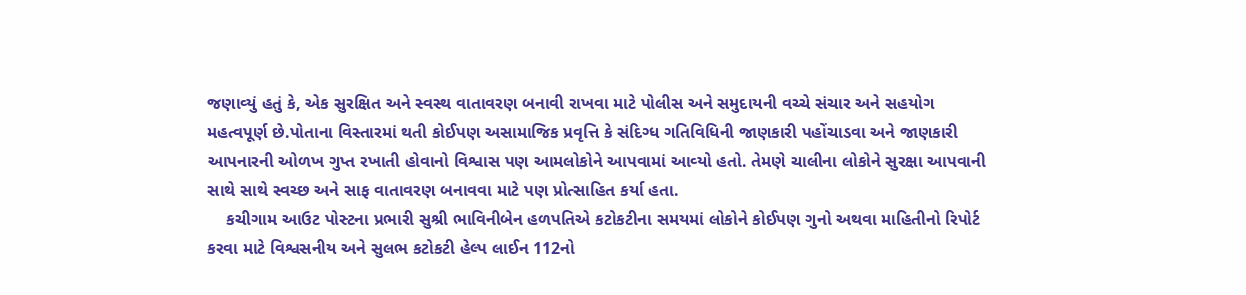જણાવ્‍યું હતું કે, એક સુરક્ષિત અને સ્‍વસ્‍થ વાતાવરણ બનાવી રાખવા માટે પોલીસ અને સમુદાયની વચ્‍ચે સંચાર અને સહયોગ મહત્‍વપૂર્ણ છે.પોતાના વિસ્‍તારમાં થતી કોઈપણ અસામાજિક પ્રવૃત્તિ કે સંદિગ્‍ધ ગતિવિધિની જાણકારી પહોંચાડવા અને જાણકારી આપનારની ઓળખ ગુપ્ત રખાતી હોવાનો વિશ્વાસ પણ આમલોકોને આપવામાં આવ્‍યો હતો. તેમણે ચાલીના લોકોને સુરક્ષા આપવાની સાથે સાથે સ્‍વચ્‍છ અને સાફ વાતાવરણ બનાવવા માટે પણ પ્રોત્‍સાહિત કર્યા હતા.
    કચીગામ આઉટ પોસ્‍ટના પ્રભારી સુશ્રી ભાવિનીબેન હળપતિએ કટોકટીના સમયમાં લોકોને કોઈપણ ગુનો અથવા માહિતીનો રિપોર્ટ કરવા માટે વિશ્વસનીય અને સુલભ કટોકટી હેલ્‍પ લાઈન 112નો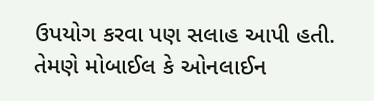ઉપયોગ કરવા પણ સલાહ આપી હતી. તેમણે મોબાઈલ કે ઓનલાઈન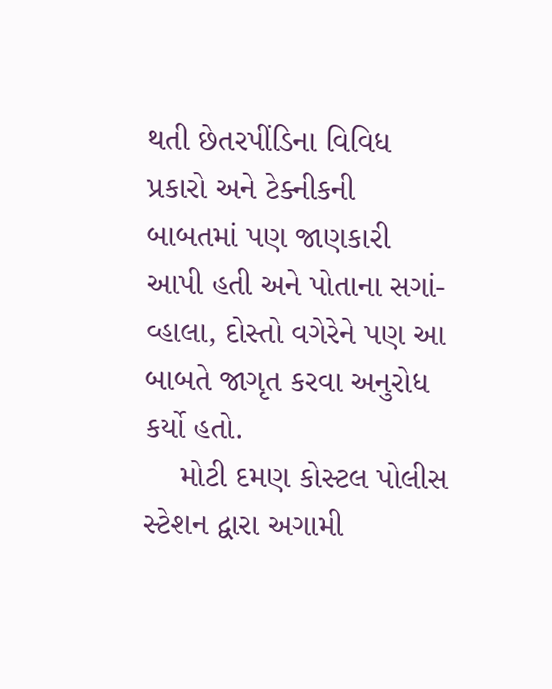થતી છેતરપીંડિના વિવિધ પ્રકારો અને ટેક્‍નીકની બાબતમાં પણ જાણકારી આપી હતી અને પોતાના સગાં-વ્‍હાલા, દોસ્‍તો વગેરેને પણ આ બાબતે જાગૃત કરવા અનુરોધ કર્યો હતો.
    મોટી દમણ કોસ્‍ટલ પોલીસ સ્‍ટેશન દ્વારા અગામી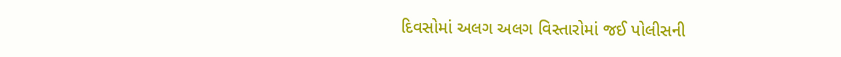દિવસોમાં અલગ અલગ વિસ્‍તારોમાં જઈ પોલીસની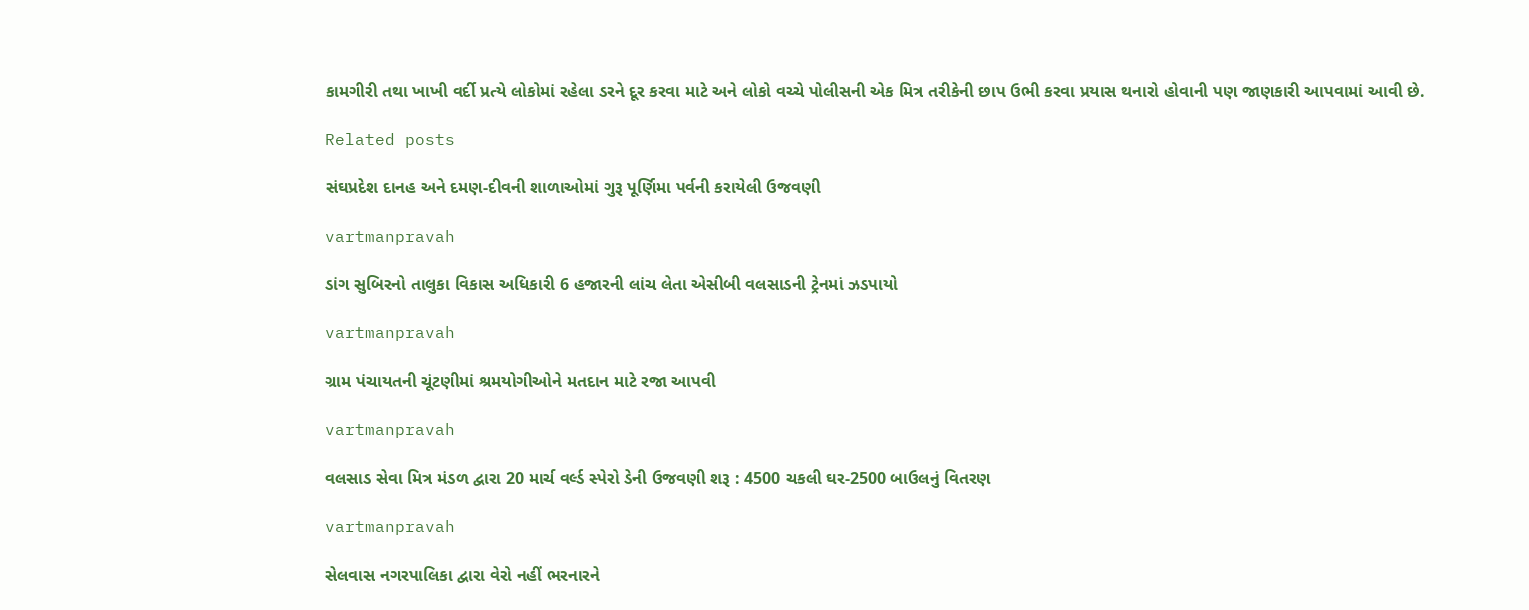કામગીરી તથા ખાખી વર્દી પ્રત્‍યે લોકોમાં રહેલા ડરને દૂર કરવા માટે અને લોકો વચ્‍ચે પોલીસની એક મિત્ર તરીકેની છાપ ઉભી કરવા પ્રયાસ થનારો હોવાની પણ જાણકારી આપવામાં આવી છે.

Related posts

સંઘપ્રદેશ દાનહ અને દમણ-દીવની શાળાઓમાં ગુરૂ પૂર્ણિમા પર્વની કરાયેલી ઉજવણી

vartmanpravah

ડાંગ સુબિરનો તાલુકા વિકાસ અધિકારી 6 હજારની લાંચ લેતા એસીબી વલસાડની ટ્રેનમાં ઝડપાયો

vartmanpravah

ગ્રામ પંચાયતની ચૂંટણીમાં શ્રમયોગીઓને મતદાન માટે રજા આપવી

vartmanpravah

વલસાડ સેવા મિત્ર મંડળ દ્વારા 20 માર્ચ વર્લ્‍ડ સ્‍પેરો ડેની ઉજવણી શરૂ : 4500 ચકલી ઘર-2500 બાઉલનું વિતરણ

vartmanpravah

સેલવાસ નગરપાલિકા દ્વારા વેરો નહીં ભરનારને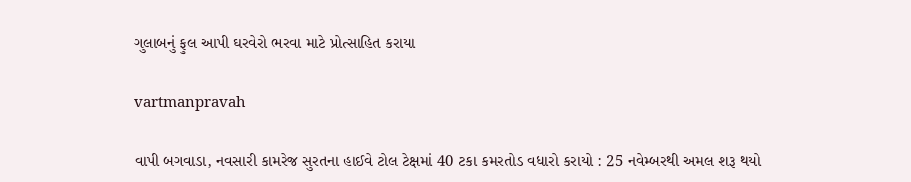ગુલાબનું ફુલ આપી ઘરવેરો ભરવા માટે પ્રોત્‍સાહિત કરાયા

vartmanpravah

વાપી બગવાડા, નવસારી કામરેજ સુરતના હાઈવે ટોલ ટેક્ષમાં 40 ટકા કમરતોડ વધારો કરાયો : 25 નવેમ્‍બરથી અમલ શરૂ થયો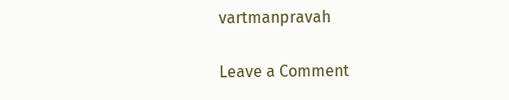vartmanpravah

Leave a Comment